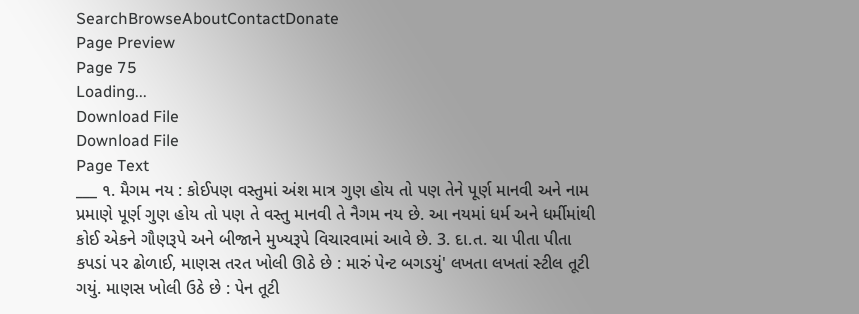SearchBrowseAboutContactDonate
Page Preview
Page 75
Loading...
Download File
Download File
Page Text
___ ૧. મૈગમ નય : કોઈપણ વસ્તુમાં અંશ માત્ર ગુણ હોય તો પણ તેને પૂર્ણ માનવી અને નામ પ્રમાણે પૂર્ણ ગુણ હોય તો પણ તે વસ્તુ માનવી તે નૈગમ નય છે. આ નયમાં ધર્મ અને ધર્મીમાંથી કોઈ એકને ગૌણરૂપે અને બીજાને મુખ્યરૂપે વિચારવામાં આવે છે. 3. દા.ત. ચા પીતા પીતા કપડાં પર ઢોળાઈ, માણસ તરત ખોલી ઊઠે છે : મારું પેન્ટ બગડયું' લખતા લખતાં સ્ટીલ તૂટી ગયું. માણસ ખોલી ઉઠે છે : પેન તૂટી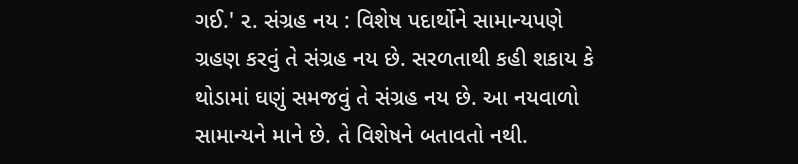ગઈ.' ૨. સંગ્રહ નય : વિશેષ પદાર્થોને સામાન્યપણે ગ્રહણ કરવું તે સંગ્રહ નય છે. સરળતાથી કહી શકાય કે થોડામાં ઘણું સમજવું તે સંગ્રહ નય છે. આ નયવાળો સામાન્યને માને છે. તે વિશેષને બતાવતો નથી.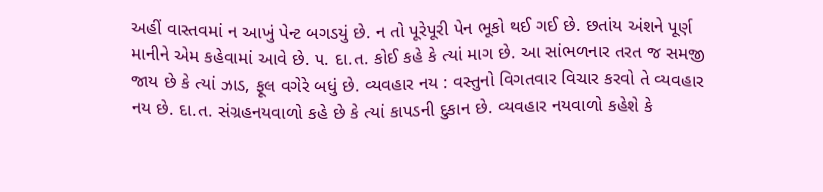અહીં વાસ્તવમાં ન આખું પેન્ટ બગડયું છે. ન તો પૂરેપૂરી પેન ભૂકો થઈ ગઈ છે. છતાંય અંશને પૂર્ણ માનીને એમ કહેવામાં આવે છે. ૫. દા.ત. કોઈ કહે કે ત્યાં માગ છે. આ સાંભળનાર તરત જ સમજી જાય છે કે ત્યાં ઝાડ, ફૂલ વગેરે બધું છે. વ્યવહાર નય : વસ્તુનો વિગતવાર વિચાર કરવો તે વ્યવહાર નય છે. દા.ત. સંગ્રહનયવાળો કહે છે કે ત્યાં કાપડની દુકાન છે. વ્યવહાર નયવાળો કહેશે કે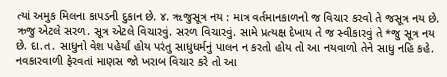ત્યાં અમુક મિલના કાપડની દુકાન છે. ૪. ૠજુસૂત્ર નય : માત્ર વર્તમાનકાળનો જ વિચાર કરવો તે જસૂત્ર નય છે. ઋજુ એટલે સરળ. સૂત્ર એટલે વિચારવું. સરળ વિચારવું. સામે પ્રત્યક્ષ દેખાય તે જ સ્વીકારવું તે *જુ સૂત્ર નય છે. દા.ત. સાધુનો વેશ પહેર્યાં હોય પરંતુ સાધુધર્મનું પાલન ન કરતો હોય તો આ નયવાળો તેને સાધુ નહિ કહે. નવકારવાળી ફેરવતાં માણસ જો ખરાબ વિચાર કરે તો આ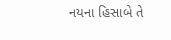નયના હિસાબે તે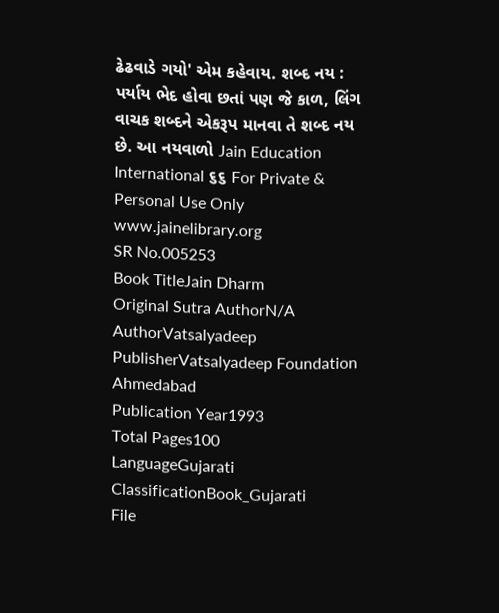ઢેઢવાડે ગયો' એમ કહેવાય. શબ્દ નય : પર્યાય ભેદ હોવા છતાં પણ જે કાળ, લિંગ વાચક શબ્દને એકરૂપ માનવા તે શબ્દ નય છે. આ નયવાળો Jain Education International ૬૬ For Private & Personal Use Only www.jainelibrary.org
SR No.005253
Book TitleJain Dharm
Original Sutra AuthorN/A
AuthorVatsalyadeep
PublisherVatsalyadeep Foundation Ahmedabad
Publication Year1993
Total Pages100
LanguageGujarati
ClassificationBook_Gujarati
File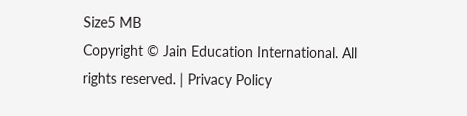Size5 MB
Copyright © Jain Education International. All rights reserved. | Privacy Policy